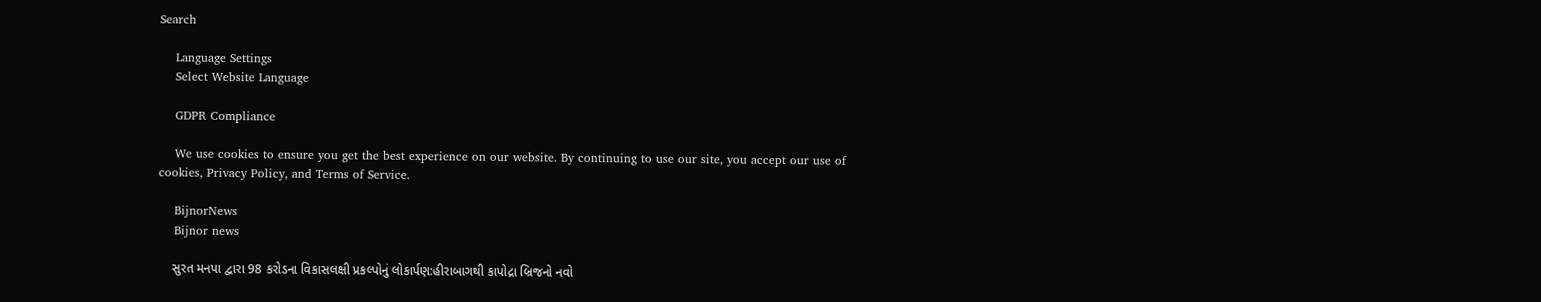Search

    Language Settings
    Select Website Language

    GDPR Compliance

    We use cookies to ensure you get the best experience on our website. By continuing to use our site, you accept our use of cookies, Privacy Policy, and Terms of Service.

    BijnorNews
    Bijnor news

    સુરત મનપા દ્વારા 98 કરોડના વિકાસલક્ષી પ્રકલ્પોનું લોકાર્પણ:હીરાબાગથી કાપોદ્રા બ્રિજનો નવો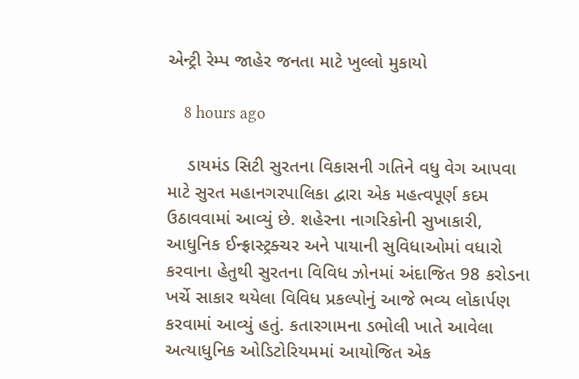એન્ટ્રી રેમ્પ જાહેર જનતા માટે ખુલ્લો મુકાયો

    8 hours ago

    ડાયમંડ સિટી સુરતના વિકાસની ગતિને વધુ વેગ આપવા માટે સુરત મહાનગરપાલિકા દ્વારા એક મહત્વપૂર્ણ કદમ ઉઠાવવામાં આવ્યું છે. શહેરના નાગરિકોની સુખાકારી, આધુનિક ઈન્ફ્રાસ્ટ્રક્ચર અને પાયાની સુવિધાઓમાં વધારો કરવાના હેતુથી સુરતના વિવિધ ઝોનમાં અંદાજિત 98 કરોડના ખર્ચે સાકાર થયેલા વિવિધ પ્રકલ્પોનું આજે ભવ્ય લોકાર્પણ કરવામાં આવ્યું હતું. કતારગામના ડભોલી ખાતે આવેલા અત્યાધુનિક ઓડિટોરિયમમાં આયોજિત એક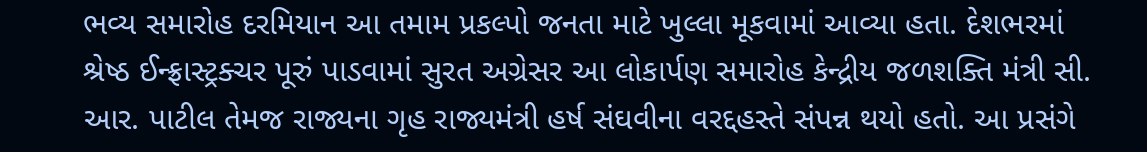ભવ્ય સમારોહ દરમિયાન આ તમામ પ્રકલ્પો જનતા માટે ખુલ્લા મૂકવામાં આવ્યા હતા. દેશભરમાં શ્રેષ્ઠ ઈન્ફ્રાસ્ટ્રક્ચર પૂરું પાડવામાં સુરત અગ્રેસર આ લોકાર્પણ સમારોહ કેન્દ્રીય જળશક્તિ મંત્રી સી. આર. પાટીલ તેમજ રાજ્યના ગૃહ રાજ્યમંત્રી હર્ષ સંઘવીના વરદ્દહસ્તે સંપન્ન થયો હતો. આ પ્રસંગે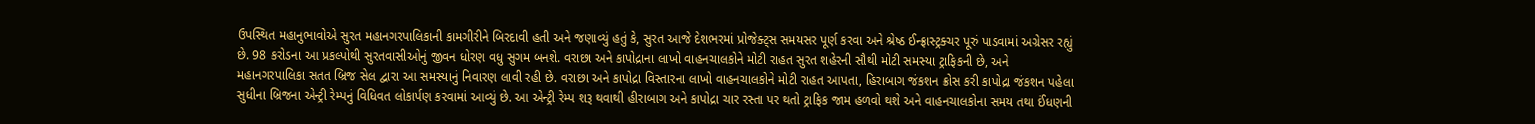ઉપસ્થિત મહાનુભાવોએ સુરત મહાનગરપાલિકાની કામગીરીને બિરદાવી હતી અને જણાવ્યું હતું કે, સુરત આજે દેશભરમાં પ્રોજેક્ટ્સ સમયસર પૂર્ણ કરવા અને શ્રેષ્ઠ ઈન્ફ્રાસ્ટ્રક્ચર પૂરું પાડવામાં અગ્રેસર રહ્યું છે. 98 કરોડના આ પ્રકલ્પોથી સુરતવાસીઓનું જીવન ધોરણ વધુ સુગમ બનશે. વરાછા અને કાપોદ્રાના લાખો વાહનચાલકોને મોટી રાહત સુરત શહેરની સૌથી મોટી સમસ્યા ટ્રાફિકની છે, અને મહાનગરપાલિકા સતત બ્રિજ સેલ દ્વારા આ સમસ્યાનું નિવારણ લાવી રહી છે. વરાછા અને કાપોદ્રા વિસ્તારના લાખો વાહનચાલકોને મોટી રાહત આપતા, હિરાબાગ જંકશન ક્રોસ કરી કાપોદ્રા જંકશન પહેલા સુધીના બ્રિજના એન્ટ્રી રેમ્પનું વિધિવત લોકાર્પણ કરવામાં આવ્યું છે. આ એન્ટ્રી રેમ્પ શરૂ થવાથી હીરાબાગ અને કાપોદ્રા ચાર રસ્તા પર થતો ટ્રાફિક જામ હળવો થશે અને વાહનચાલકોના સમય તથા ઈંધણની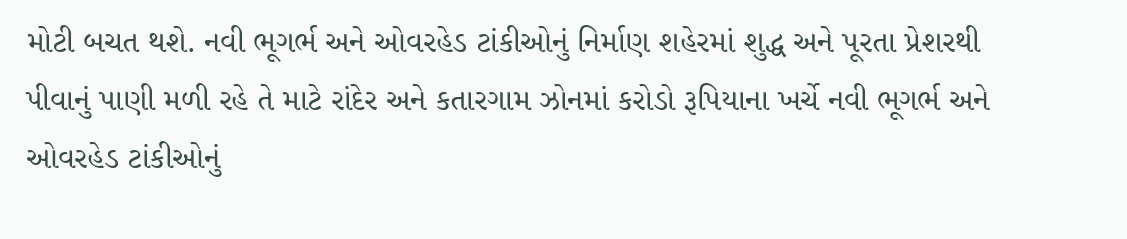મોટી બચત થશે. નવી ભૂગર્ભ અને ઓવરહેડ ટાંકીઓનું નિર્માણ શહેરમાં શુદ્ધ અને પૂરતા પ્રેશરથી પીવાનું પાણી મળી રહે તે માટે રાંદેર અને કતારગામ ઝોનમાં કરોડો રૂપિયાના ખર્ચે નવી ભૂગર્ભ અને ઓવરહેડ ટાંકીઓનું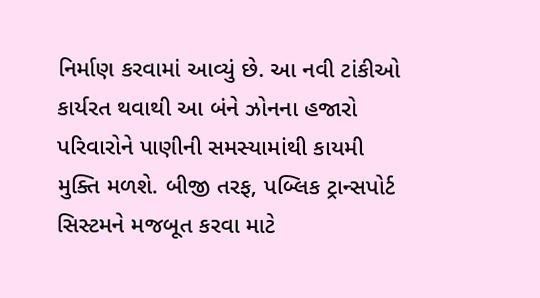નિર્માણ કરવામાં આવ્યું છે. આ નવી ટાંકીઓ કાર્યરત થવાથી આ બંને ઝોનના હજારો પરિવારોને પાણીની સમસ્યામાંથી કાયમી મુક્તિ મળશે. બીજી તરફ, પબ્લિક ટ્રાન્સપોર્ટ સિસ્ટમને મજબૂત કરવા માટે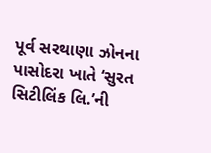પૂર્વ સરથાણા ઝોનના પાસોદરા ખાતે ‘સુરત સિટીલિંક લિ.’ની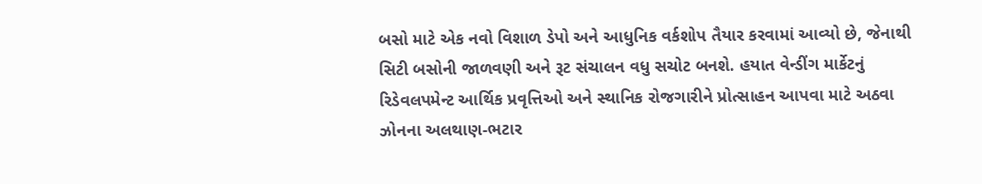બસો માટે એક નવો વિશાળ ડેપો અને આધુનિક વર્કશોપ તૈયાર કરવામાં આવ્યો છે, જેનાથી સિટી બસોની જાળવણી અને રૂટ સંચાલન વધુ સચોટ બનશે. હયાત વેન્ડીંગ માર્કેટનું રિડેવલપમેન્ટ આર્થિક પ્રવૃત્તિઓ અને સ્થાનિક રોજગારીને પ્રોત્સાહન આપવા માટે અઠવા ઝોનના અલથાણ-ભટાર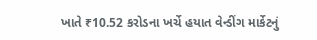ખાતે ₹10.52 કરોડના ખર્ચે હયાત વેન્ડીંગ માર્કેટનું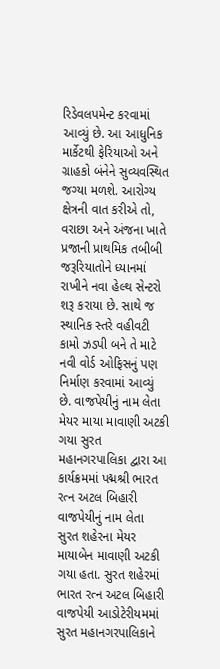રિડેવલપમેન્ટ કરવામાં આવ્યું છે. આ આધુનિક માર્કેટથી ફેરિયાઓ અને ગ્રાહકો બંનેને સુવ્યવસ્થિત જગ્યા મળશે. આરોગ્ય ક્ષેત્રની વાત કરીએ તો, વરાછા અને અંજના ખાતે પ્રજાની પ્રાથમિક તબીબી જરૂરિયાતોને ધ્યાનમાં રાખીને નવા હેલ્થ સેન્ટરો શરૂ કરાયા છે. સાથે જ સ્થાનિક સ્તરે વહીવટી કામો ઝડપી બને તે માટે નવી વોર્ડ ઓફિસનું પણ નિર્માણ કરવામાં આવ્યું છે. વાજપેયીનું નામ લેતા મેયર માયા માવાણી અટકી ગયા સુરત મહાનગરપાલિકા દ્વારા આ કાર્યક્રમમાં પદ્મશ્રી ભારત રત્ન અટલ બિહારી વાજપેયીનું નામ લેતા સુરત શહેરના મેયર માયાબેન માવાણી અટકી ગયા હતા. સુરત શહેરમાં ભારત રત્ન અટલ બિહારી વાજપેયી આડોટેરીયમમાં સુરત મહાનગરપાલિકાને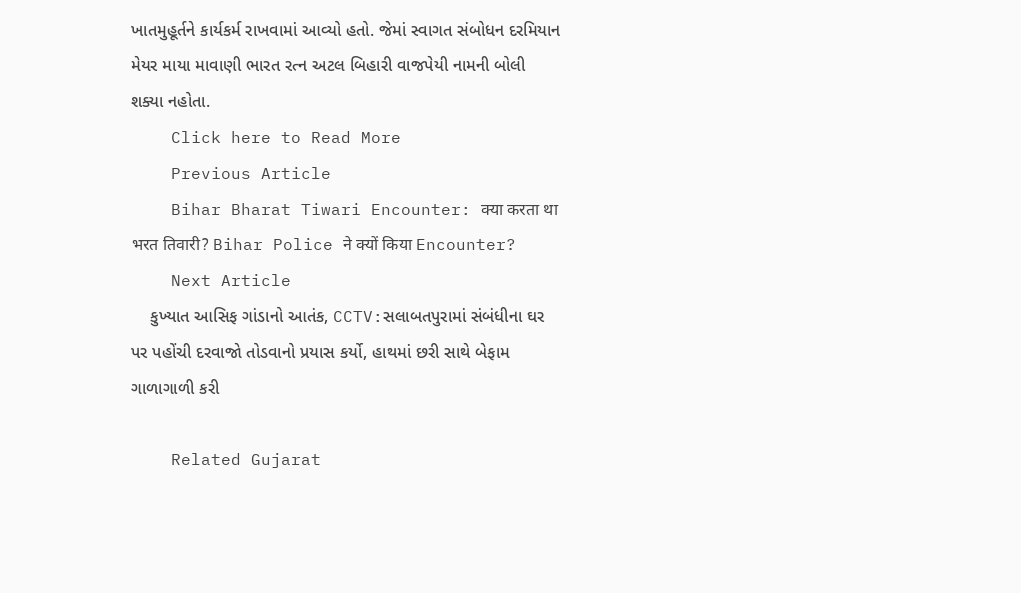ખાતમુહૂર્તને કાર્યકર્મ રાખવામાં આવ્યો હતો. જેમાં સ્વાગત સંબોધન દરમિયાન મેયર માયા માવાણી ભારત રત્ન અટલ બિહારી વાજપેયી નામની બોલી શક્યા નહોતા.
    Click here to Read More
    Previous Article
    Bihar Bharat Tiwari Encounter: क्या करता था भरत तिवारी? Bihar Police ने क्यों किया Encounter?
    Next Article
    કુખ્યાત આસિફ ગાંડાનો આતંક, CCTV:સલાબતપુરામાં સંબંધીના ઘર પર પહોંચી દરવાજો તોડવાનો પ્રયાસ કર્યો, હાથમાં છરી સાથે બેફામ ગાળાગાળી કરી

    Related Gujarat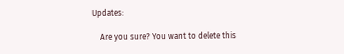Updates:

    Are you sure? You want to delete this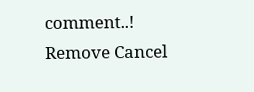comment..! Remove Cancel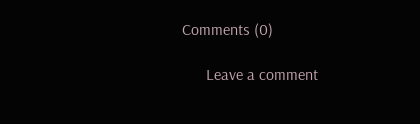Comments (0)

      Leave a comment